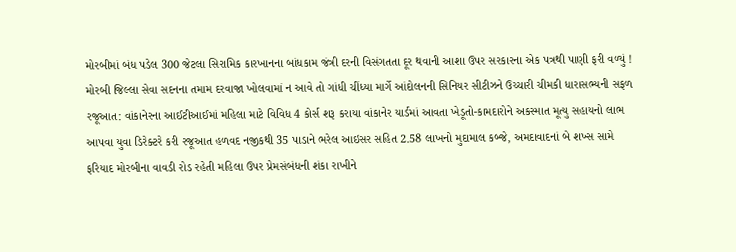મોરબીમાં બંધ પડેલ 300 જેટલા સિરામિક કારખાનના બાંધકામ જંત્રી દરની વિસંગતતા દૂર થવાની આશા ઉપર સરકારના એક પત્રથી પાણી ફરી વળ્યું ! મોરબી જિલ્લા સેવા સદનના તમામ દરવાજા ખોલવામાં ન આવે તો ગાંધી ચીંધ્યા માર્ગે આંદોલનની સિનિયર સીટીઝને ઉચ્ચારી ચીમકી ધારાસભ્યની સફળ રજૂઆત: વાંકાનેરના આઈટીઆઈમાં મહિલા માટે વિવિધ 4 કોર્સ શરૂ કરાયા વાંકાનેર યાર્ડમાં આવતા ખેડૂતો-કામદારોને અકસ્માત મૂત્યુ સહાયનો લાભ આપવા યુવા ડિરેક્ટરે કરી રજૂઆત હળવદ નજીકથી 35 પાડાને ભરેલ આઇસર સહિત 2.58 લાખનો મુદામાલ કબ્જે, અમદાવાદનાં બે શખ્સ સામે ફરિયાદ મોરબીના વાવડી રોડ રહેતી મહિલા ઉપર પ્રેમસંબંધની શંકા રાખીને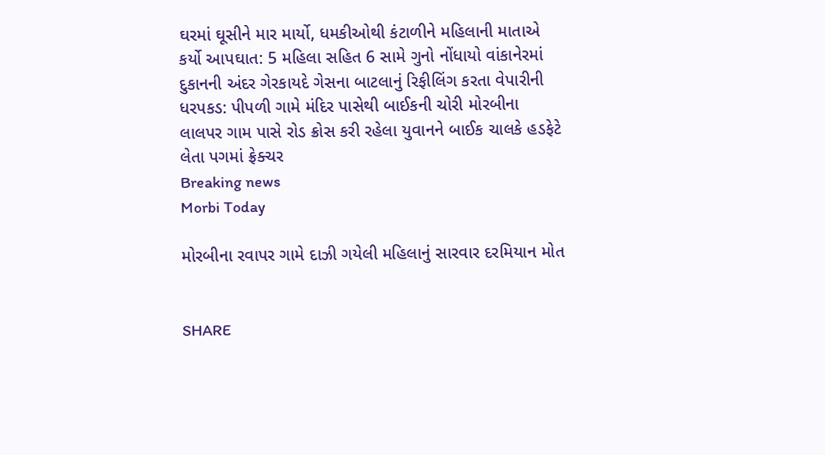ઘરમાં ઘૂસીને માર માર્યો, ધમકીઓથી કંટાળીને મહિલાની માતાએ કર્યો આપઘાત: 5 મહિલા સહિત 6 સામે ગુનો નોંધાયો વાંકાનેરમાં દુકાનની અંદર ગેરકાયદે ગેસના બાટલાનું રિફીલિંગ કરતા વેપારીની ધરપકડ: પીપળી ગામે મંદિર પાસેથી બાઈકની ચોરી મોરબીના લાલપર ગામ પાસે રોડ ક્રોસ કરી રહેલા યુવાનને બાઈક ચાલકે હડફેટે લેતા પગમાં ફ્રેક્ચર
Breaking news
Morbi Today

મોરબીના રવાપર ગામે દાઝી ગયેલી મહિલાનું સારવાર દરમિયાન મોત


SHARE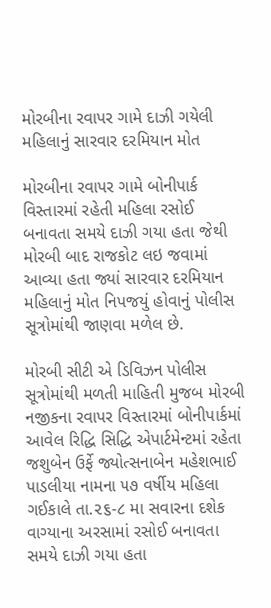મોરબીના રવાપર ગામે દાઝી ગયેલી મહિલાનું સારવાર દરમિયાન મોત

મોરબીના રવાપર ગામે બોનીપાર્ક વિસ્તારમાં રહેતી મહિલા રસોઈ બનાવતા સમયે દાઝી ગયા હતા જેથી મોરબી બાદ રાજકોટ લઇ જવામાં આવ્યા હતા જ્યાં સારવાર દરમિયાન મહિલાનું મોત નિપજયું હોવાનું પોલીસ સૂત્રોમાંથી જાણવા મળેલ છે.

મોરબી સીટી એ ડિવિઝન પોલીસ સૂત્રોમાંથી મળતી માહિતી મુજબ મોરબી નજીકના રવાપર વિસ્તારમાં બોનીપાર્કમાં આવેલ રિદ્ધિ સિદ્ધિ એપાર્ટમેન્ટમાં રહેતા જશુબેન ઉર્ફે જ્યોત્સનાબેન મહેશભાઈ પાડલીયા નામના ૫૭ વર્ષીય મહિલા ગઈકાલે તા.૨૬-૮ મા સવારના દશેક વાગ્યાના અરસામાં રસોઈ બનાવતા સમયે દાઝી ગયા હતા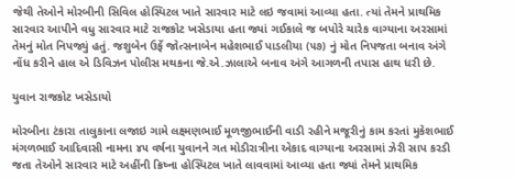જેથી તેઓને મોરબીની સિવિલ હોસ્પિટલ ખાતે સારવાર માટે લઇ જવામાં આવ્યા હતા. ત્યાં તેમને પ્રાથમિક સારવાર આપીને વધુ સારવાર માટે રાજકોટ ખસેડાયા હતા જ્યાં ગઈકાલે જ બપોરે ચારેક વાગ્યાના અરસામાં તેમનું મોત નિપજ્યું હતું. જશુબેન ઉર્ફે જોત્સનાબેન મહેશભાઈ પાડલીયા (૫૭) નું મોત નિપજતા બનાવ અંગે નોંધ કરીને હાલ એ ડિવિઝન પોલીસ મથકના જે.એ.ઝાલાએ બનાવ અંગે આગળની તપાસ હાથ ધરી છે.

યુવાન રાજકોટ ખસેડાયો

મોરબીના ટંકારા તાલુકાના લજાઇ ગામે લક્ષ્મણભાઈ મૂળજીભાઈની વાડી રહીને મજૂરીનું કામ કરતાં મુકેશભાઈ મંગળભાઈ આદિવાસી નામના ૪૫ વર્ષના યુવાનને ગત મોડીરાત્રીના એકાદ વાગ્યાના અરસામાં ઝેરી સાપ કરડી જતા તેઓને સારવાર માટે અહીંની ક્રિષ્ના હોસ્પિટલ ખાતે લાવવામાં આવ્યા હતા જ્યાં તેમને પ્રાથમિક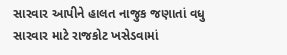સારવાર આપીને હાલત નાજુક જણાતાં વધુ સારવાર માટે રાજકોટ ખસેડવામાં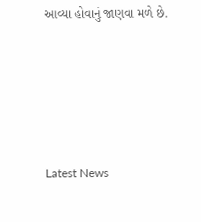આવ્યા હોવાનું જાણવા મળે છે.






Latest News